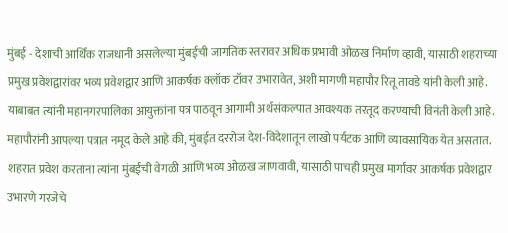मुंबई - देशाची आर्थिक राजधानी असलेल्या मुंबईची जागतिक स्तरावर अधिक प्रभावी ओळख निर्माण व्हावी, यासाठी शहराच्या प्रमुख प्रवेशद्वारांवर भव्य प्रवेशद्वार आणि आकर्षक क्लॉक टॉवर उभारावेत, अशी मागणी महापौर रितू तावडे यांनी केली आहे. याबाबत त्यांनी महानगरपालिका आयुक्तांना पत्र पाठवून आगामी अर्थसंकल्पात आवश्यक तरतूद करण्याची विनंती केली आहे.
महापौरांनी आपल्या पत्रात नमूद केले आहे की, मुंबईत दररोज देश-विदेशातून लाखो पर्यटक आणि व्यावसायिक येत असतात. शहरात प्रवेश करताना त्यांना मुंबईची वेगळी आणि भव्य ओळख जाणवावी, यासाठी पाचही प्रमुख मार्गांवर आकर्षक प्रवेशद्वार उभारणे गरजेचे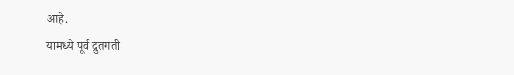आहे.
यामध्ये पूर्व द्रुतगती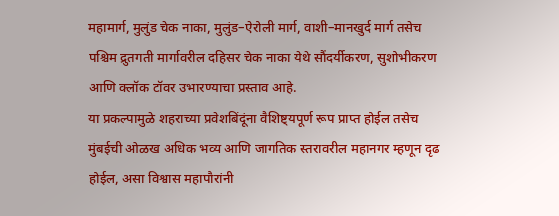महामार्ग, मुलुंड चेक नाका, मुलुंड–ऐरोली मार्ग, वाशी–मानखुर्द मार्ग तसेच पश्चिम द्रुतगती मार्गावरील दहिसर चेक नाका येथे सौंदर्यीकरण, सुशोभीकरण आणि क्लॉक टॉवर उभारण्याचा प्रस्ताव आहे.
या प्रकल्पामुळे शहराच्या प्रवेशबिंदूंना वैशिष्ट्यपूर्ण रूप प्राप्त होईल तसेच मुंबईची ओळख अधिक भव्य आणि जागतिक स्तरावरील महानगर म्हणून दृढ होईल, असा विश्वास महापौरांनी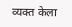व्यक्त केला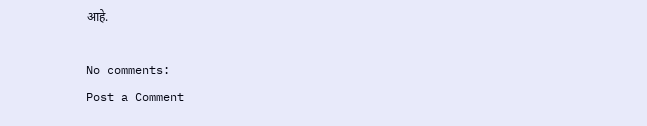आहे.

No comments:
Post a Comment